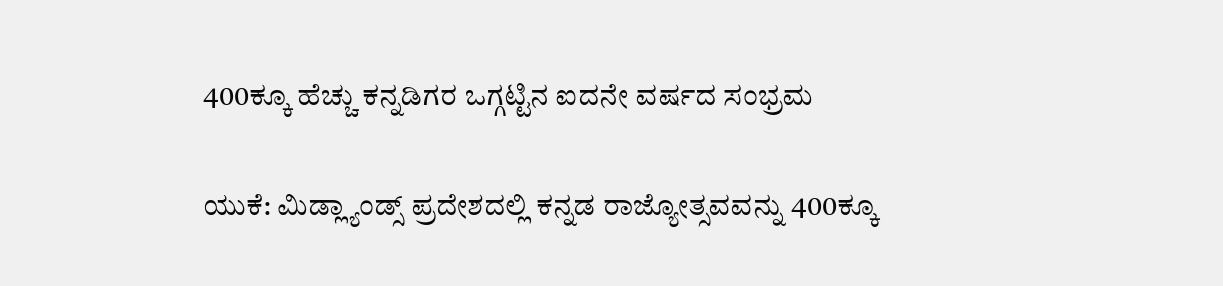400ಕ್ಕೂ ಹೆಚ್ಚು ಕನ್ನಡಿಗರ ಒಗ್ಗಟ್ಟಿನ ಐದನೇ ವರ್ಷದ ಸಂಭ್ರಮ


ಯುಕೆ: ಮಿಡ್ಲ್ಯಾಂಡ್ಸ್ ಪ್ರದೇಶದಲ್ಲಿ ಕನ್ನಡ ರಾಜ್ಯೋತ್ಸವವನ್ನು 400ಕ್ಕೂ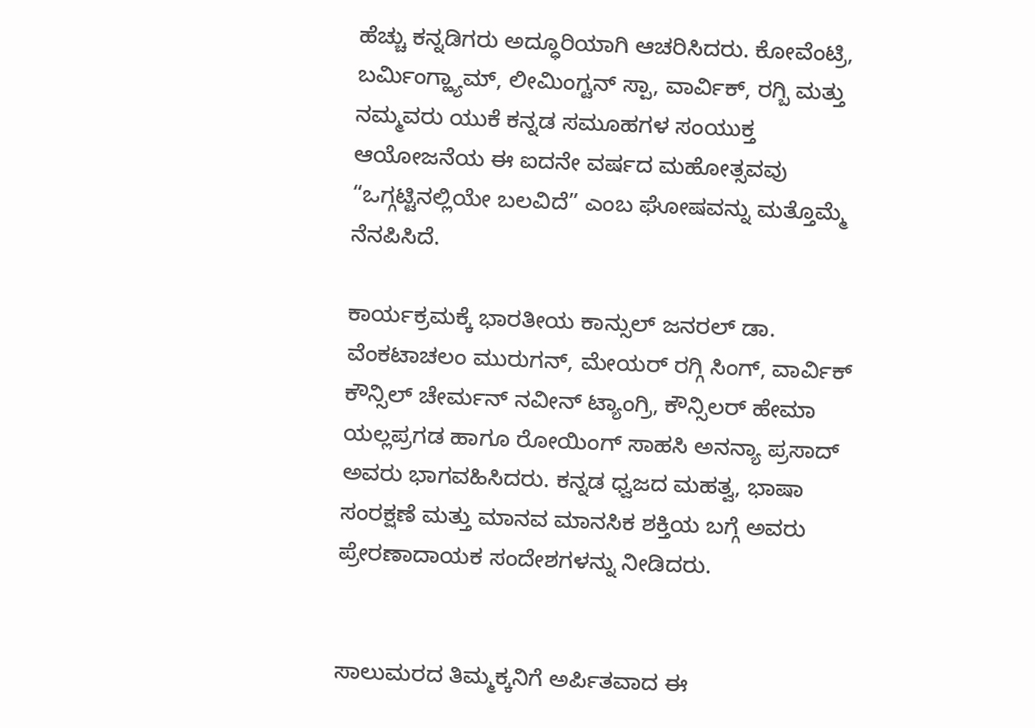ಹೆಚ್ಚು ಕನ್ನಡಿಗರು ಅದ್ಧೂರಿಯಾಗಿ ಆಚರಿಸಿದರು. ಕೋವೆಂಟ್ರಿ, ಬರ್ಮಿಂಗ್ಹ್ಯಾಮ್, ಲೀಮಿಂಗ್ಟನ್ ಸ್ಪಾ, ವಾರ್ವಿಕ್, ರಗ್ಬಿ ಮತ್ತು ನಮ್ಮವರು ಯುಕೆ ಕನ್ನಡ ಸಮೂಹಗಳ ಸಂಯುಕ್ತ ಆಯೋಜನೆಯ ಈ ಐದನೇ ವರ್ಷದ ಮಹೋತ್ಸವವು “ಒಗ್ಗಟ್ಟಿನಲ್ಲಿಯೇ ಬಲವಿದೆ” ಎಂಬ ಘೋಷವನ್ನು ಮತ್ತೊಮ್ಮೆ ನೆನಪಿಸಿದೆ.

ಕಾರ್ಯಕ್ರಮಕ್ಕೆ ಭಾರತೀಯ ಕಾನ್ಸುಲ್ ಜನರಲ್ ಡಾ. ವೆಂಕಟಾಚಲಂ ಮುರುಗನ್, ಮೇಯರ್ ರಗ್ಗಿ ಸಿಂಗ್, ವಾರ್ವಿಕ್ ಕೌನ್ಸಿಲ್ ಚೇರ್ಮನ್ ನವೀನ್ ಟ್ಯಾಂಗ್ರಿ, ಕೌನ್ಸಿಲರ್ ಹೇಮಾ ಯಲ್ಲಪ್ರಗಡ ಹಾಗೂ ರೋಯಿಂಗ್ ಸಾಹಸಿ ಅನನ್ಯಾ ಪ್ರಸಾದ್ ಅವರು ಭಾಗವಹಿಸಿದರು. ಕನ್ನಡ ಧ್ವಜದ ಮಹತ್ವ, ಭಾಷಾ ಸಂರಕ್ಷಣೆ ಮತ್ತು ಮಾನವ ಮಾನಸಿಕ ಶಕ್ತಿಯ ಬಗ್ಗೆ ಅವರು ಪ್ರೇರಣಾದಾಯಕ ಸಂದೇಶಗಳನ್ನು ನೀಡಿದರು.


ಸಾಲುಮರದ ತಿಮ್ಮಕ್ಕನಿಗೆ ಅರ್ಪಿತವಾದ ಈ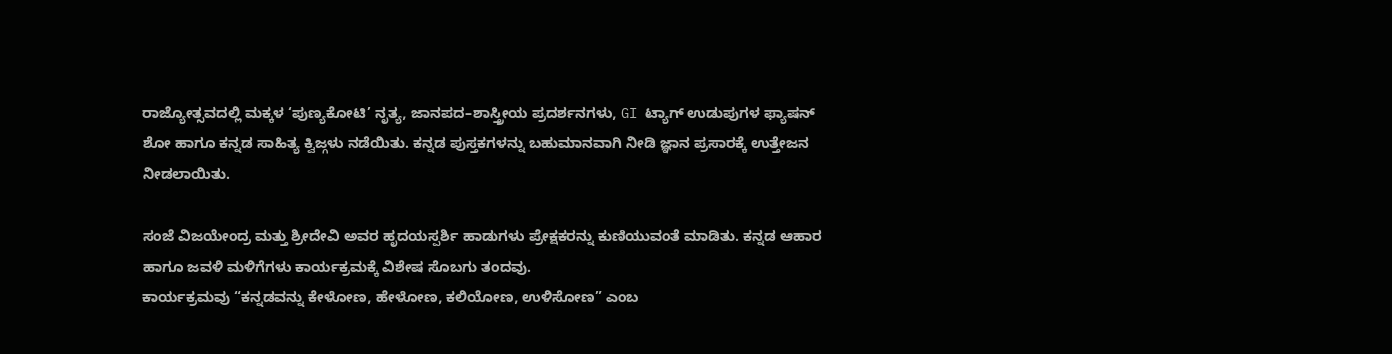ರಾಜ್ಯೋತ್ಸವದಲ್ಲಿ ಮಕ್ಕಳ ‘ಪುಣ್ಯಕೋಟಿ’ ನೃತ್ಯ, ಜಾನಪದ–ಶಾಸ್ತ್ರೀಯ ಪ್ರದರ್ಶನಗಳು, GI ಟ್ಯಾಗ್ ಉಡುಪುಗಳ ಫ್ಯಾಷನ್ ಶೋ ಹಾಗೂ ಕನ್ನಡ ಸಾಹಿತ್ಯ ಕ್ವಿಜ್ಗಳು ನಡೆಯಿತು. ಕನ್ನಡ ಪುಸ್ತಕಗಳನ್ನು ಬಹುಮಾನವಾಗಿ ನೀಡಿ ಜ್ಞಾನ ಪ್ರಸಾರಕ್ಕೆ ಉತ್ತೇಜನ ನೀಡಲಾಯಿತು.

ಸಂಜೆ ವಿಜಯೇಂದ್ರ ಮತ್ತು ಶ್ರೀದೇವಿ ಅವರ ಹೃದಯಸ್ಪರ್ಶಿ ಹಾಡುಗಳು ಪ್ರೇಕ್ಷಕರನ್ನು ಕುಣಿಯುವಂತೆ ಮಾಡಿತು. ಕನ್ನಡ ಆಹಾರ ಹಾಗೂ ಜವಳಿ ಮಳಿಗೆಗಳು ಕಾರ್ಯಕ್ರಮಕ್ಕೆ ವಿಶೇಷ ಸೊಬಗು ತಂದವು.
ಕಾರ್ಯಕ್ರಮವು “ಕನ್ನಡವನ್ನು ಕೇಳೋಣ, ಹೇಳೋಣ, ಕಲಿಯೋಣ, ಉಳಿಸೋಣ” ಎಂಬ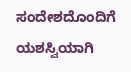ಸಂದೇಶದೊಂದಿಗೆ ಯಶಸ್ವಿಯಾಗಿ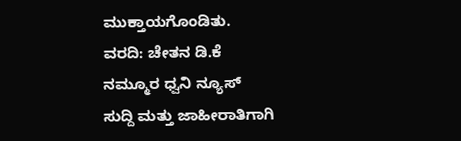ಮುಕ್ತಾಯಗೊಂಡಿತು.
ವರದಿ: ಚೇತನ ಡಿ.ಕೆ
ನಮ್ಮೂರ ಧ್ವನಿ ನ್ಯೂಸ್
ಸುದ್ದಿ ಮತ್ತು ಜಾಹೀರಾತಿಗಾಗಿ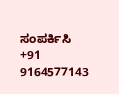ಸಂಪರ್ಕಿಸಿ
+91 9164577143